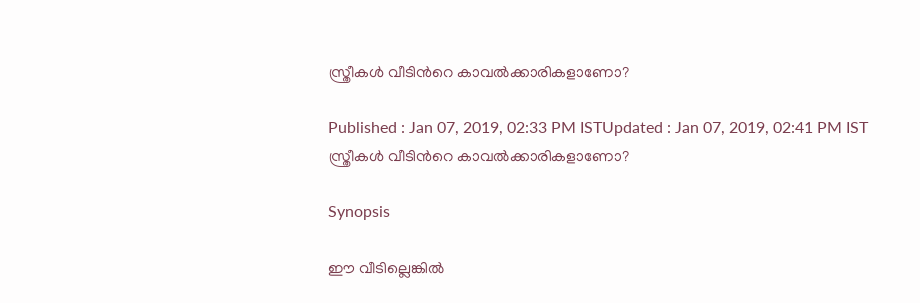സ്ത്രീകള്‍ വീടിന്‍റെ കാവല്‍ക്കാരികളാണോ?

Published : Jan 07, 2019, 02:33 PM ISTUpdated : Jan 07, 2019, 02:41 PM IST
സ്ത്രീകള്‍ വീടിന്‍റെ കാവല്‍ക്കാരികളാണോ?

Synopsis

ഈ വീടില്ലെങ്കിൽ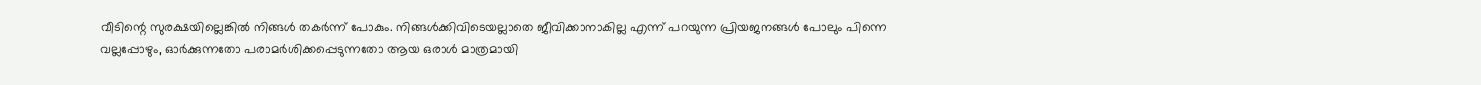വീടിന്റെ സുരക്ഷയില്ലെങ്കിൽ നിങ്ങൾ തകർന്ന് പോകും. നിങ്ങൾക്കിവിടെയല്ലാതെ ജീവിക്കാനാകില്ല എന്ന് പറയുന്ന പ്രിയജനങ്ങൾ പോലും പിന്നെ വല്ലപ്പോഴും, ഓർക്കുന്നതോ പരാമർശിക്കപ്പെടുന്നതോ ആയ ഒരാൾ മാത്രമായി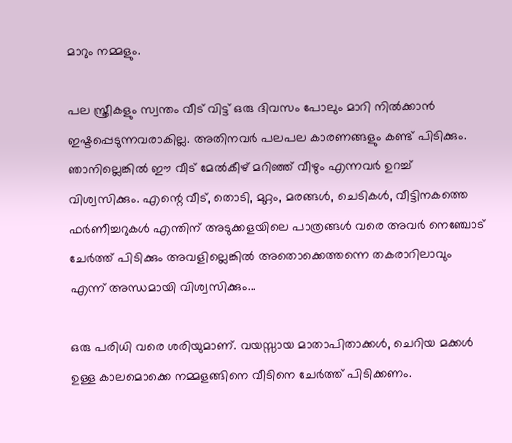മാറും നമ്മളും.

പല സ്ത്രീകളും സ്വന്തം വീട് വിട്ട് ഒരു ദിവസം പോലും മാറി നിൽക്കാൻ ഇഷ്ടപ്പെടുന്നവരാകില്ല. അതിനവർ പലപല കാരണങ്ങളും കണ്ട് പിടിക്കും. ഞാനില്ലെങ്കിൽ ഈ വീട് മേൽകീഴ് മറിഞ്ഞ് വീഴും എന്നവർ ഉറച്ച് വിശ്വസിക്കും. എന്റെ വീട്, തൊടി, മുറ്റം, മരങ്ങൾ, ചെടികൾ, വീട്ടിനകത്തെ ഫർണീച്ചറുകൾ എന്തിന് അടുക്കളയിലെ പാത്രങ്ങൾ വരെ അവർ നെഞ്ചോട് ചേർത്ത് പിടിക്കും അവളില്ലെങ്കിൽ അതൊക്കെത്തന്നെ തകരാറിലാവും എന്ന് അന്ധമായി വിശ്വസിക്കും...

ഒരു പരിധി വരെ ശരിയുമാണ്. വയസ്സായ മാതാപിതാക്കൾ, ചെറിയ മക്കൾ ഉള്ള കാലമൊക്കെ നമ്മളങ്ങിനെ വീടിനെ ചേർത്ത് പിടിക്കണം.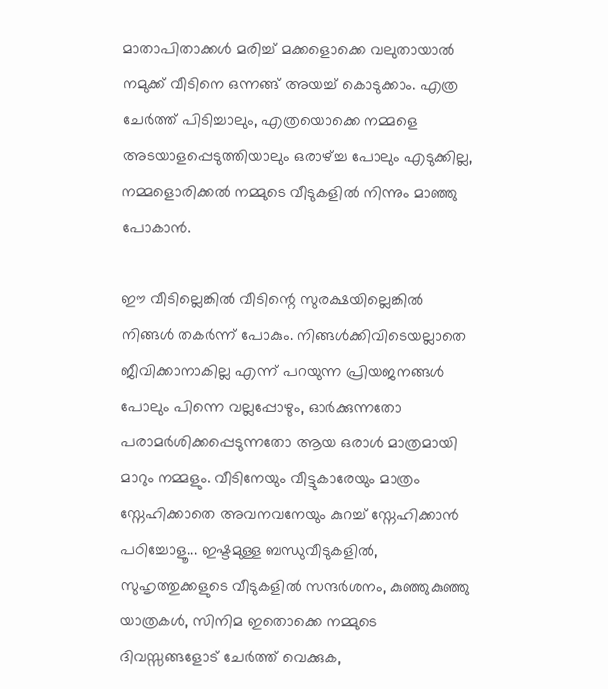മാതാപിതാക്കൾ മരിച്ച് മക്കളൊക്കെ വലുതായാൽ നമുക്ക് വീടിനെ ഒന്നങ്ങ് അയച്ച് കൊടുക്കാം. എത്ര ചേർത്ത് പിടിച്ചാലും, എത്രയൊക്കെ നമ്മളെ അടയാളപ്പെടുത്തിയാലും ഒരാഴ്ച്ച പോലും എടുക്കില്ല, നമ്മളൊരിക്കൽ നമ്മുടെ വീടുകളിൽ നിന്നും മാഞ്ഞു പോകാൻ.

ഈ വീടില്ലെങ്കിൽ വീടിന്റെ സുരക്ഷയില്ലെങ്കിൽ നിങ്ങൾ തകർന്ന് പോകും. നിങ്ങൾക്കിവിടെയല്ലാതെ ജീവിക്കാനാകില്ല എന്ന് പറയുന്ന പ്രിയജനങ്ങൾ പോലും പിന്നെ വല്ലപ്പോഴും, ഓർക്കുന്നതോ പരാമർശിക്കപ്പെടുന്നതോ ആയ ഒരാൾ മാത്രമായി മാറും നമ്മളും. വീടിനേയും വീട്ടുകാരേയും മാത്രം സ്നേഹിക്കാതെ അവനവനേയും കുറച്ച് സ്നേഹിക്കാൻ പഠിച്ചോളൂ... ഇഷ്ടമുള്ള ബന്ധുവീടുകളിൽ, സുഹൃത്തുക്കളുടെ വീടുകളിൽ സന്ദർശനം, കുഞ്ഞുകുഞ്ഞു യാത്രകൾ, സിനിമ ഇതൊക്കെ നമ്മുടെ ദിവസ്സങ്ങളോട് ചേർത്ത് വെക്കുക,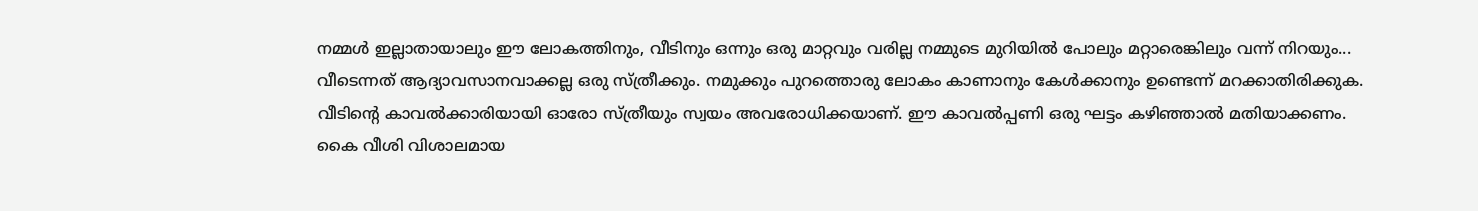നമ്മൾ ഇല്ലാതായാലും ഈ ലോകത്തിനും, വീടിനും ഒന്നും ഒരു മാറ്റവും വരില്ല നമ്മുടെ മുറിയിൽ പോലും മറ്റാരെങ്കിലും വന്ന് നിറയും... വീടെന്നത് ആദ്യാവസാനവാക്കല്ല ഒരു സ്ത്രീക്കും. നമുക്കും പുറത്തൊരു ലോകം കാണാനും കേൾക്കാനും ഉണ്ടെന്ന് മറക്കാതിരിക്കുക. വീടിന്റെ കാവൽക്കാരിയായി ഓരോ സ്ത്രീയും സ്വയം അവരോധിക്കയാണ്. ഈ കാവൽപ്പണി ഒരു ഘട്ടം കഴിഞ്ഞാൽ മതിയാക്കണം. കൈ വീശി വിശാലമായ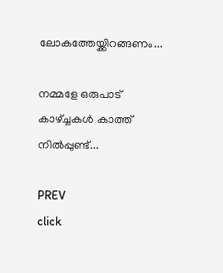ലോകത്തേയ്ക്കിറങ്ങണം...

നമ്മളേ ഒരുപാട് കാഴ്ച്ചകൾ കാത്ത് നിൽപ്പുണ്ട്...

PREV
click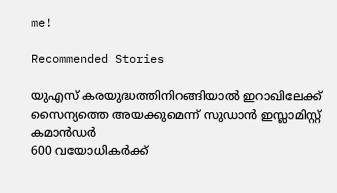me!

Recommended Stories

യുഎസ് കരയുദ്ധത്തിനിറങ്ങിയാൽ ഇറാഖിലേക്ക് സൈന്യത്തെ അയക്കുമെന്ന് സുഡാൻ ഇസ്ലാമിസ്റ്റ് കമാൻഡർ
600 വയോധികർക്ക്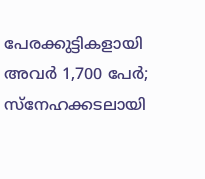പേരക്കുട്ടികളായി അവർ 1,700 പേർ; സ്നേഹക്കടലായി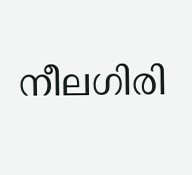നീലഗിരി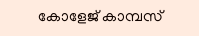കോളേജ് കാമ്പസ്